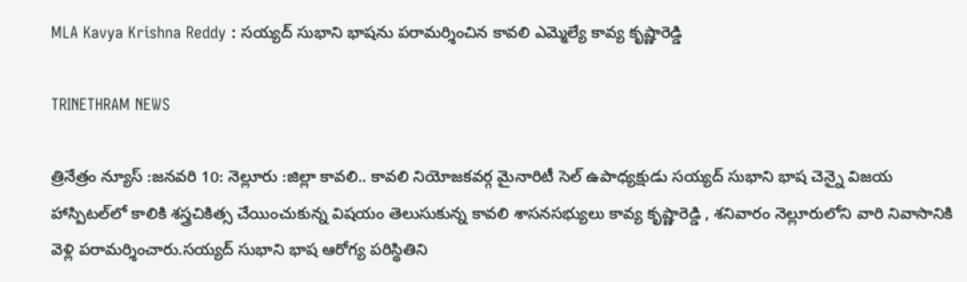MLA Kavya Krishna Reddy : సయ్యద్ సుభాని భాషను పరామర్శించిన కావలి ఎమ్మెల్యే కావ్య కృష్ణారెడ్డి

TRINETHRAM NEWS

త్రినేత్రం న్యూస్ :జనవరి 10: నెల్లూరు :జిల్లా కావలి.. కావలి నియోజకవర్గ మైనారిటీ సెల్ ఉపాధ్యక్షుడు సయ్యద్ సుభాని భాష చెన్నై విజయ హాస్పిటల్‌లో కాలికి శస్త్రచికిత్స చేయించుకున్న విషయం తెలుసుకున్న కావలి శాసనసభ్యులు కావ్య కృష్ణారెడ్డి , శనివారం నెల్లూరులోని వారి నివాసానికి వెళ్లి పరామర్శించారు.సయ్యద్ సుభాని భాష ఆరోగ్య పరిస్థితిని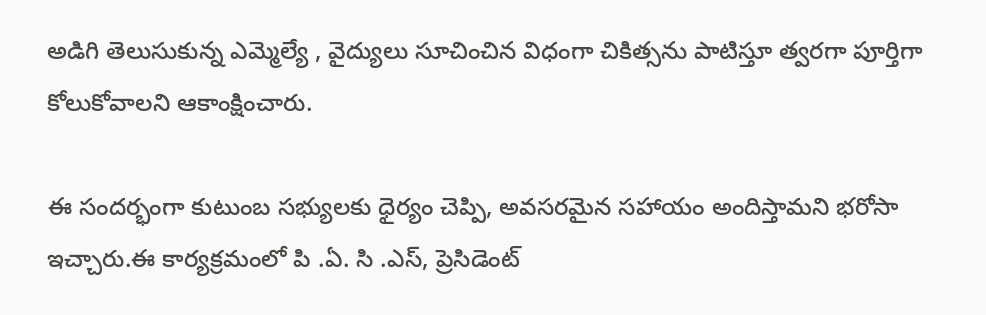అడిగి తెలుసుకున్న ఎమ్మెల్యే , వైద్యులు సూచించిన విధంగా చికిత్సను పాటిస్తూ త్వరగా పూర్తిగా కోలుకోవాలని ఆకాంక్షించారు.

ఈ సందర్భంగా కుటుంబ సభ్యులకు ధైర్యం చెప్పి, అవసరమైన సహాయం అందిస్తామని భరోసా ఇచ్చారు.ఈ కార్యక్రమంలో పి .ఏ. సి .ఎస్, ప్రెసిడెంట్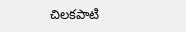చిలకపాటి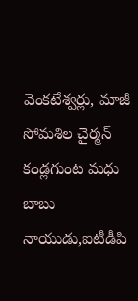వెంకటేశ్వర్లు, మాజీ సోమశిల చైర్మన్ కండ్లగుంట మధు బాబు నాయుడు,ఐటీడీపి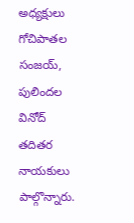అధ్యక్షులు గోచిపాతల సంజయ్, పులిందల వినోద్ తదితర నాయకులు పాల్గొన్నారు.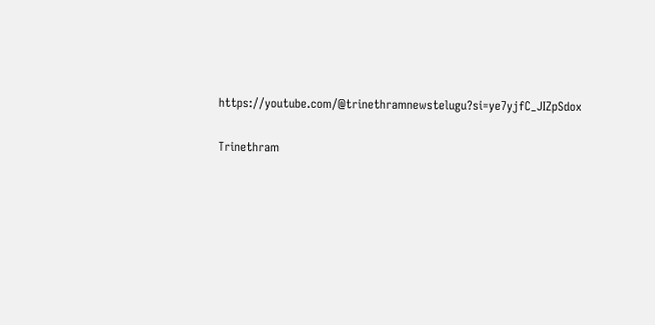https://youtube.com/@trinethramnewstelugu?si=ye7yjfC_JIZpSdox

Trinethram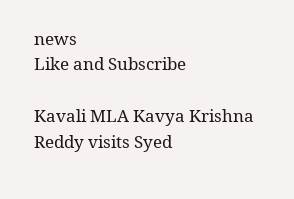news
Like and Subscribe

Kavali MLA Kavya Krishna Reddy visits Syed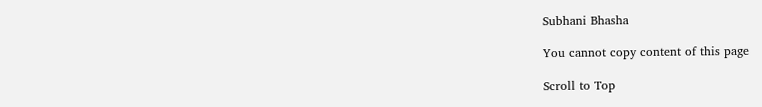Subhani Bhasha

You cannot copy content of this page

Scroll to Top